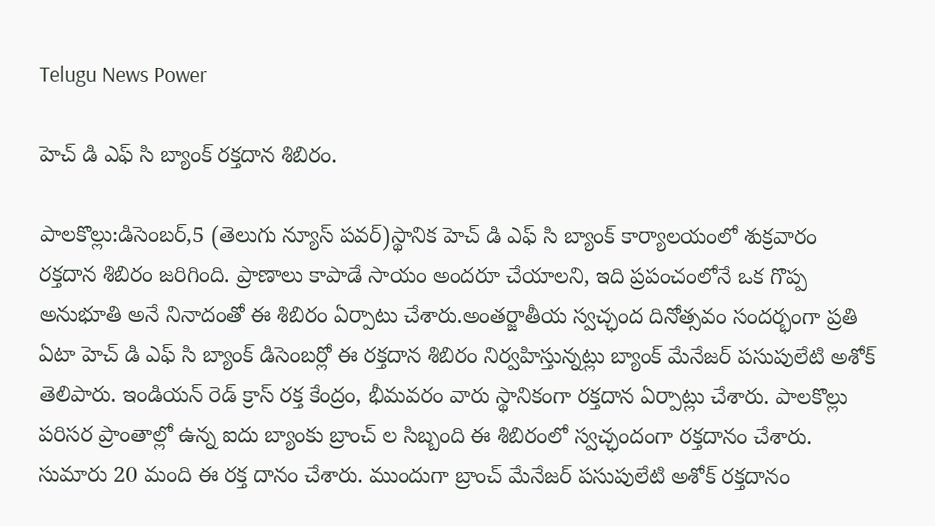Telugu News Power

హెచ్ డి ఎఫ్ సి బ్యాంక్ రక్తదాన శిబిరం.

పాలకొల్లు:డిసెంబర్,5 (తెలుగు న్యూస్ పవర్)స్థానిక హెచ్ డి ఎఫ్ సి బ్యాంక్ కార్యాలయంలో శుక్రవారం రక్తదాన శిబిరం జరిగింది. ప్రాణాలు కాపాడే సాయం అందరూ చేయాలని, ఇది ప్రపంచంలోనే ఒక గొప్ప అనుభూతి అనే నినాదంతో ఈ శిబిరం ఏర్పాటు చేశారు.అంతర్జాతీయ స్వచ్ఛంద దినోత్సవం సందర్భంగా ప్రతి ఏటా హెచ్ డి ఎఫ్ సి బ్యాంక్ డిసెంబర్లో ఈ రక్తదాన శిబిరం నిర్వహిస్తున్నట్లు బ్యాంక్ మేనేజర్ పసుపులేటి అశోక్ తెలిపారు. ఇండియన్ రెడ్ క్రాస్ రక్త కేంద్రం, భీమవరం వారు స్థానికంగా రక్తదాన ఏర్పాట్లు చేశారు. పాలకొల్లు పరిసర ప్రాంతాల్లో ఉన్న ఐదు బ్యాంకు బ్రాంచ్ ల సిబ్బంది ఈ శిబిరంలో స్వచ్ఛందంగా రక్తదానం చేశారు. సుమారు 20 మంది ఈ రక్త దానం చేశారు. ముందుగా బ్రాంచ్ మేనేజర్ పసుపులేటి అశోక్ రక్తదానం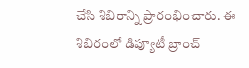చేసి శిబిరాన్ని ప్రారంభించారు. ఈ శిబిరంలో డిప్యూటీ బ్రాంచ్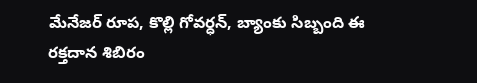మేనేజర్ రూప, కొల్లి గోవర్ధన్, బ్యాంకు సిబ్బంది ఈ రక్తదాన శిబిరం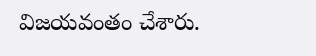విజయవంతం చేశారు.